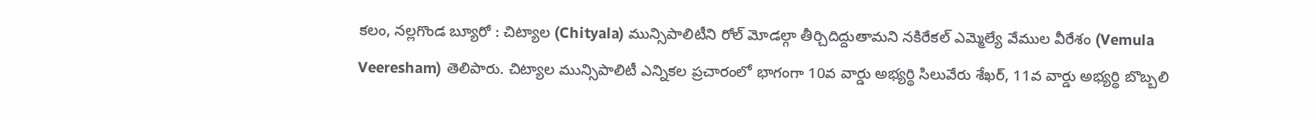కలం, నల్లగొండ బ్యూరో : చిట్యాల (Chityala) మున్సిపాలిటీని రోల్ మోడల్గా తీర్చిదిద్దుతామని నకిరేకల్ ఎమ్మెల్యే వేముల వీరేశం (Vemula Veeresham) తెలిపారు. చిట్యాల మున్సిపాలిటీ ఎన్నికల ప్రచారంలో భాగంగా 10వ వార్డు అభ్యర్థి సిలువేరు శేఖర్, 11వ వార్డు అభ్యర్థి బొబ్బలి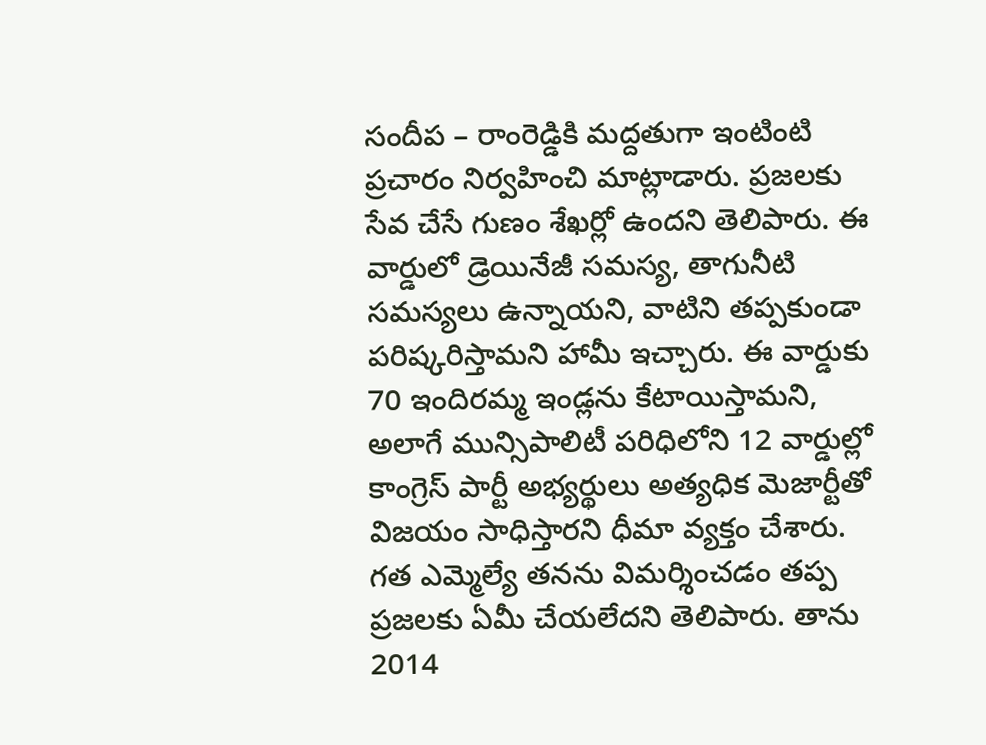సందీప – రాంరెడ్డికి మద్దతుగా ఇంటింటి ప్రచారం నిర్వహించి మాట్లాడారు. ప్రజలకు సేవ చేసే గుణం శేఖర్లో ఉందని తెలిపారు. ఈ వార్డులో డ్రెయినేజీ సమస్య, తాగునీటి సమస్యలు ఉన్నాయని, వాటిని తప్పకుండా పరిష్కరిస్తామని హామీ ఇచ్చారు. ఈ వార్డుకు 70 ఇందిరమ్మ ఇండ్లను కేటాయిస్తామని, అలాగే మున్సిపాలిటీ పరిధిలోని 12 వార్డుల్లో కాంగ్రెస్ పార్టీ అభ్యర్థులు అత్యధిక మెజార్టీతో విజయం సాధిస్తారని ధీమా వ్యక్తం చేశారు.
గత ఎమ్మెల్యే తనను విమర్శించడం తప్ప ప్రజలకు ఏమీ చేయలేదని తెలిపారు. తాను 2014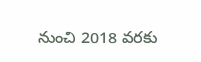నుంచి 2018 వరకు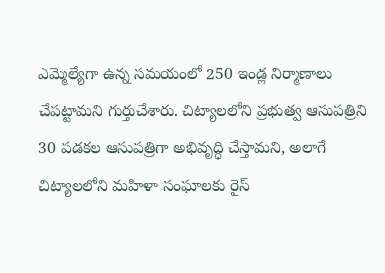ఎమ్మెల్యేగా ఉన్న సమయంలో 250 ఇండ్ల నిర్మాణాలు చేపట్టామని గుర్తుచేశారు. చిట్యాలలోని ప్రభుత్వ ఆసుపత్రిని 30 పడకల ఆసుపత్రిగా అభివృద్ధి చేస్తామని, అలాగే చిట్యాలలోని మహిళా సంఘాలకు రైస్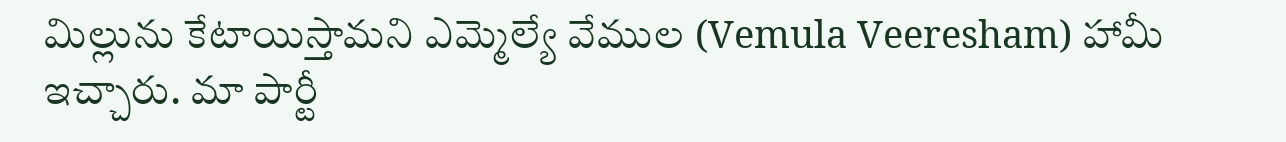మిల్లును కేటాయిస్తామని ఎమ్మెల్యే వేముల (Vemula Veeresham) హామీ ఇచ్చారు. మా పార్టీ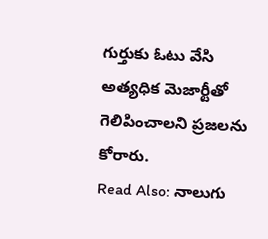గుర్తుకు ఓటు వేసి అత్యధిక మెజార్టీతో గెలిపించాలని ప్రజలను కోరారు.
Read Also: నాలుగు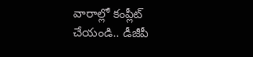వారాల్లో కంప్లీట్ చేయండి.. డీజీపీ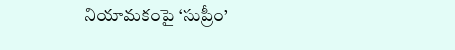నియామకంపై ‘సుప్రీం’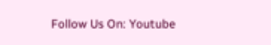Follow Us On: Youtube